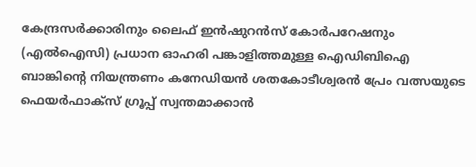കേന്ദ്രസർക്കാരിനും ലൈഫ് ഇൻഷുറൻസ് കോർപറേഷനും (എൽഐസി) പ്രധാന ഓഹരി പങ്കാളിത്തമുള്ള ഐഡിബിഐ ബാങ്കിന്റെ നിയന്ത്രണം കനേഡിയൻ ശതകോടീശ്വരൻ പ്രേം വത്സയുടെ ഫെയർഫാക്സ് ഗ്രൂപ്പ് സ്വന്തമാക്കാൻ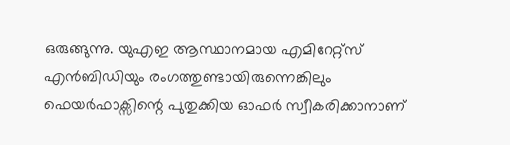ഒരുങ്ങുന്നു. യുഎഇ ആസ്ഥാനമായ എമിറേറ്റ്സ് എൻബിഡിയും രംഗത്തുണ്ടായിരുന്നെങ്കിലും ഫെയർഫാക്സിന്റെ പുതുക്കിയ ഓഫർ സ്വീകരിക്കാനാണ്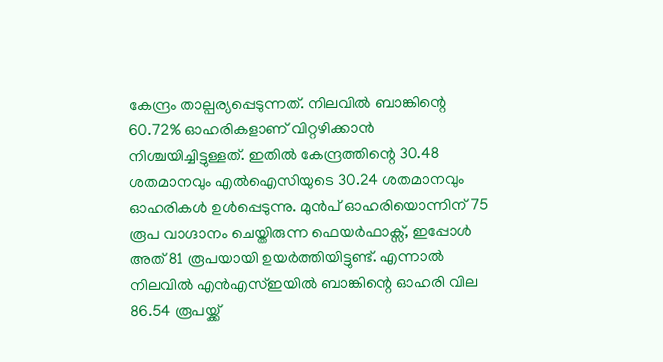കേന്ദ്രം താല്പര്യപ്പെടുന്നത്. നിലവിൽ ബാങ്കിന്റെ 60.72% ഓഹരികളാണ് വിറ്റഴിക്കാൻ നിശ്ചയിച്ചിട്ടുള്ളത്. ഇതിൽ കേന്ദ്രത്തിന്റെ 30.48 ശതമാനവും എൽഐസിയുടെ 30.24 ശതമാനവും ഓഹരികൾ ഉൾപ്പെടുന്നു. മുൻപ് ഓഹരിയൊന്നിന് 75 രൂപ വാഗ്ദാനം ചെയ്തിരുന്ന ഫെയർഫാക്സ്, ഇപ്പോൾ അത് 81 രൂപയായി ഉയർത്തിയിട്ടുണ്ട്. എന്നാൽ നിലവിൽ എൻഎസ്ഇയിൽ ബാങ്കിന്റെ ഓഹരി വില 86.54 രൂപയ്ക്ക്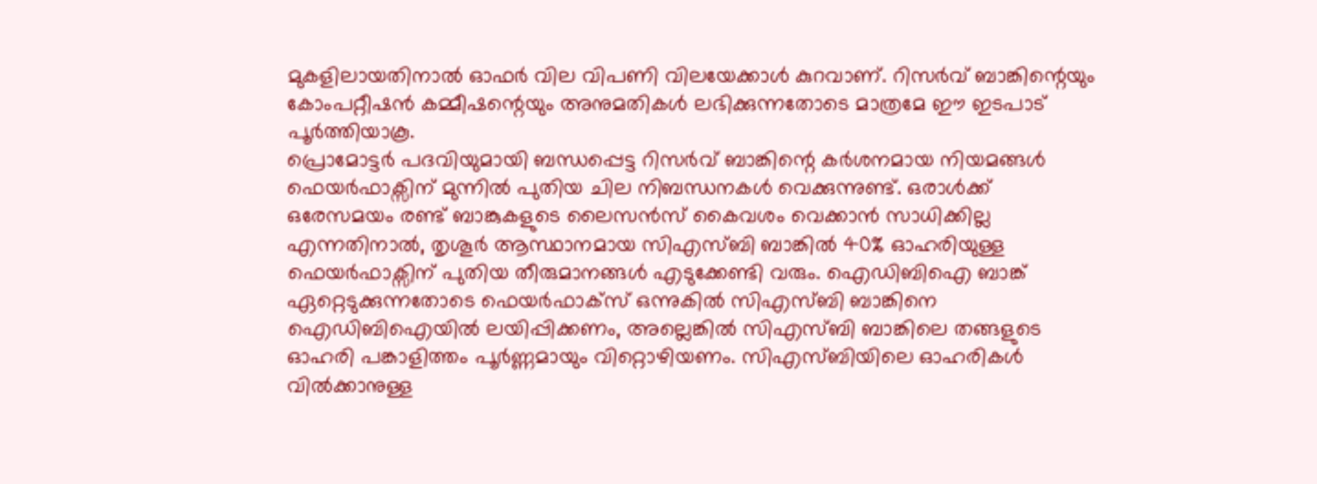മുകളിലായതിനാൽ ഓഫർ വില വിപണി വിലയേക്കാൾ കുറവാണ്. റിസർവ് ബാങ്കിന്റെയും കോംപറ്റീഷൻ കമ്മീഷന്റെയും അനുമതികൾ ലഭിക്കുന്നതോടെ മാത്രമേ ഈ ഇടപാട് പൂർത്തിയാകൂ.
പ്രൊമോട്ടർ പദവിയുമായി ബന്ധപ്പെട്ട റിസർവ് ബാങ്കിന്റെ കർശനമായ നിയമങ്ങൾ ഫെയർഫാക്സിന് മുന്നിൽ പുതിയ ചില നിബന്ധനകൾ വെക്കുന്നുണ്ട്. ഒരാൾക്ക് ഒരേസമയം രണ്ട് ബാങ്കുകളുടെ ലൈസൻസ് കൈവശം വെക്കാൻ സാധിക്കില്ല എന്നതിനാൽ, തൃശൂർ ആസ്ഥാനമായ സിഎസ്ബി ബാങ്കിൽ 40% ഓഹരിയുള്ള ഫെയർഫാക്സിന് പുതിയ തീരുമാനങ്ങൾ എടുക്കേണ്ടി വരും. ഐഡിബിഐ ബാങ്ക് ഏറ്റെടുക്കുന്നതോടെ ഫെയർഫാക്സ് ഒന്നുകിൽ സിഎസ്ബി ബാങ്കിനെ ഐഡിബിഐയിൽ ലയിപ്പിക്കണം, അല്ലെങ്കിൽ സിഎസ്ബി ബാങ്കിലെ തങ്ങളുടെ ഓഹരി പങ്കാളിത്തം പൂർണ്ണമായും വിറ്റൊഴിയണം. സിഎസ്ബിയിലെ ഓഹരികൾ വിൽക്കാനുള്ള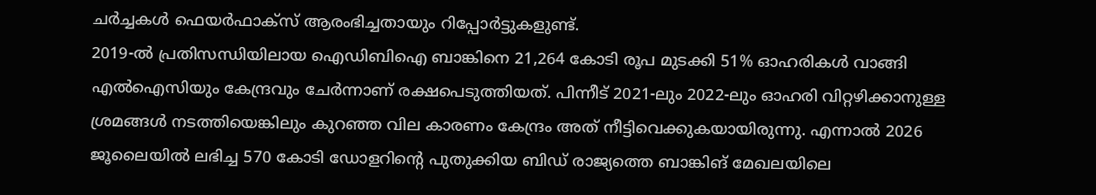ചർച്ചകൾ ഫെയർഫാക്സ് ആരംഭിച്ചതായും റിപ്പോർട്ടുകളുണ്ട്.
2019-ൽ പ്രതിസന്ധിയിലായ ഐഡിബിഐ ബാങ്കിനെ 21,264 കോടി രൂപ മുടക്കി 51% ഓഹരികൾ വാങ്ങി എൽഐസിയും കേന്ദ്രവും ചേർന്നാണ് രക്ഷപെടുത്തിയത്. പിന്നീട് 2021-ലും 2022-ലും ഓഹരി വിറ്റഴിക്കാനുള്ള ശ്രമങ്ങൾ നടത്തിയെങ്കിലും കുറഞ്ഞ വില കാരണം കേന്ദ്രം അത് നീട്ടിവെക്കുകയായിരുന്നു. എന്നാൽ 2026 ജൂലൈയിൽ ലഭിച്ച 570 കോടി ഡോളറിന്റെ പുതുക്കിയ ബിഡ് രാജ്യത്തെ ബാങ്കിങ് മേഖലയിലെ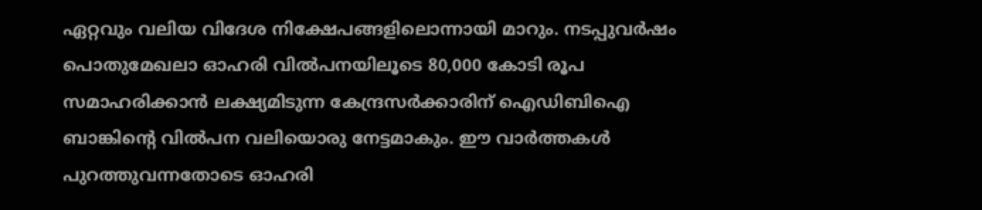ഏറ്റവും വലിയ വിദേശ നിക്ഷേപങ്ങളിലൊന്നായി മാറും. നടപ്പുവർഷം പൊതുമേഖലാ ഓഹരി വിൽപനയിലൂടെ 80,000 കോടി രൂപ സമാഹരിക്കാൻ ലക്ഷ്യമിടുന്ന കേന്ദ്രസർക്കാരിന് ഐഡിബിഐ ബാങ്കിന്റെ വിൽപന വലിയൊരു നേട്ടമാകും. ഈ വാർത്തകൾ പുറത്തുവന്നതോടെ ഓഹരി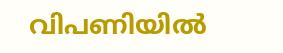വിപണിയിൽ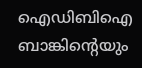ഐഡിബിഐ ബാങ്കിന്റെയും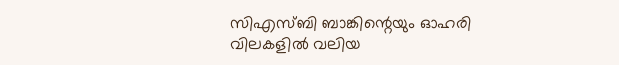സിഎസ്ബി ബാങ്കിന്റെയും ഓഹരി വിലകളിൽ വലിയ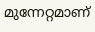മുന്നേറ്റമാണ്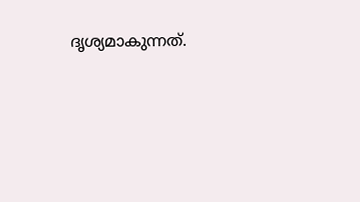ദൃശ്യമാകുന്നത്.